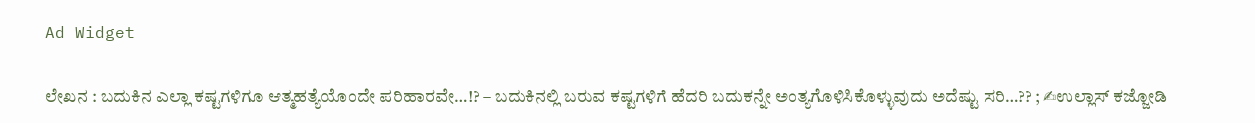Ad Widget

ಲೇಖನ : ಬದುಕಿನ ಎಲ್ಲಾ ಕಷ್ಟಗಳಿಗೂ ಆತ್ಮಹತ್ಯೆಯೊಂದೇ ಪರಿಹಾರವೇ…!? – ಬದುಕಿನಲ್ಲಿ ಬರುವ ಕಷ್ಟಗಳಿಗೆ ಹೆದರಿ ಬದುಕನ್ನೇ ಅಂತ್ಯಗೊಳಿಸಿಕೊಳ್ಳುವುದು ಅದೆಷ್ಟು ಸರಿ…?? ; ✍ಉಲ್ಲಾಸ್ ಕಜ್ಜೋಡಿ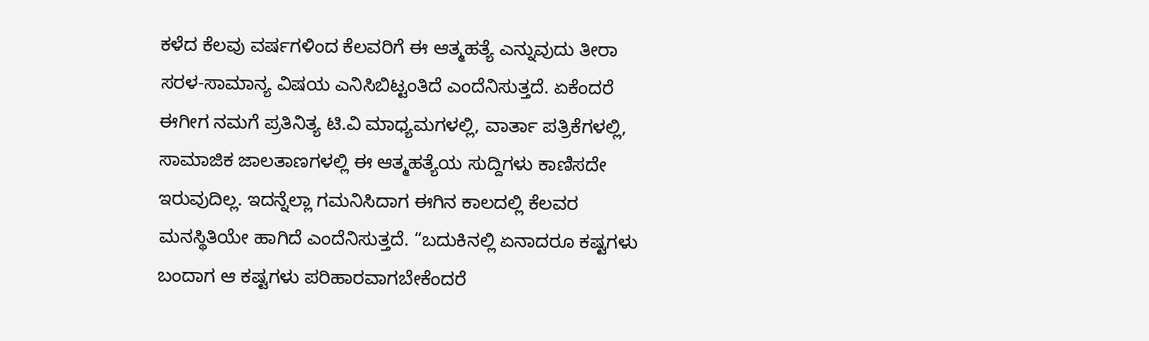ಕಳೆದ ಕೆಲವು ವರ್ಷಗಳಿಂದ ಕೆಲವರಿಗೆ ಈ ಆತ್ಮಹತ್ಯೆ ಎನ್ನುವುದು ತೀರಾ ಸರಳ-ಸಾಮಾನ್ಯ ವಿಷಯ ಎನಿಸಿಬಿಟ್ಟಂತಿದೆ ಎಂದೆನಿಸುತ್ತದೆ. ಏಕೆಂದರೆ ಈಗೀಗ ನಮಗೆ ಪ್ರತಿನಿತ್ಯ ಟಿ.ವಿ ಮಾಧ್ಯಮಗಳಲ್ಲಿ, ವಾರ್ತಾ ಪತ್ರಿಕೆಗಳಲ್ಲಿ, ಸಾಮಾಜಿಕ ಜಾಲತಾಣಗಳಲ್ಲಿ ಈ ಆತ್ಮಹತ್ಯೆಯ ಸುದ್ದಿಗಳು ಕಾಣಿಸದೇ ಇರುವುದಿಲ್ಲ. ಇದನ್ನೆಲ್ಲಾ ಗಮನಿಸಿದಾಗ ಈಗಿನ ಕಾಲದಲ್ಲಿ ಕೆಲವರ ಮನಸ್ಥಿತಿಯೇ ಹಾಗಿದೆ ಎಂದೆನಿಸುತ್ತದೆ. “ಬದುಕಿನಲ್ಲಿ ಏನಾದರೂ ಕಷ್ಟಗಳು ಬಂದಾಗ ಆ ಕಷ್ಟಗಳು ಪರಿಹಾರವಾಗಬೇಕೆಂದರೆ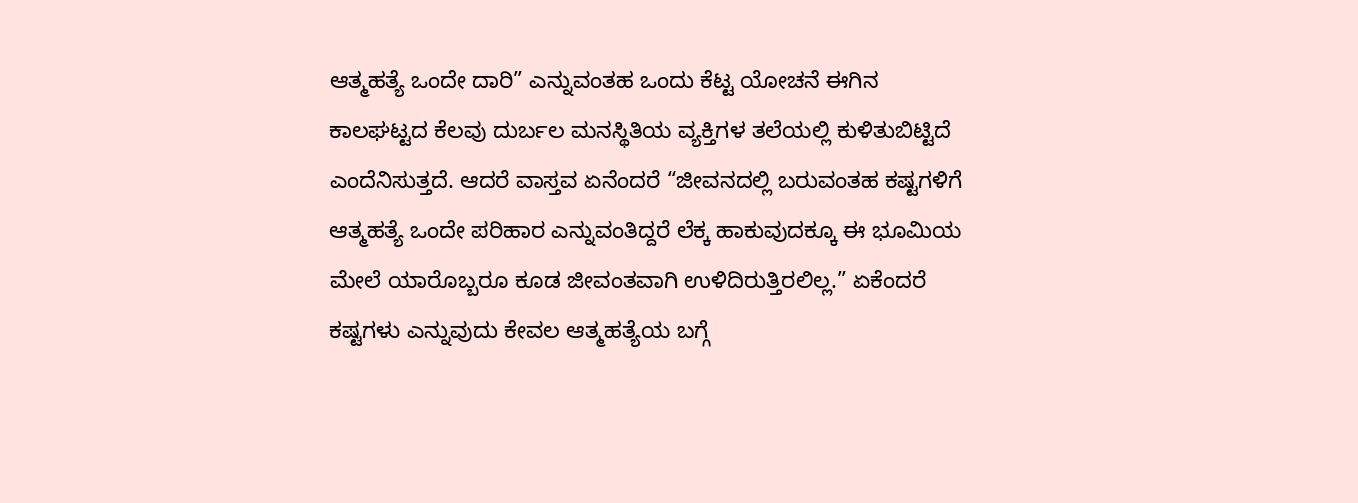ಆತ್ಮಹತ್ಯೆ ಒಂದೇ ದಾರಿ” ಎನ್ನುವಂತಹ ಒಂದು ಕೆಟ್ಟ ಯೋಚನೆ ಈಗಿನ ಕಾಲಘಟ್ಟದ ಕೆಲವು ದುರ್ಬಲ ಮನಸ್ಥಿತಿಯ ವ್ಯಕ್ತಿಗಳ ತಲೆಯಲ್ಲಿ ಕುಳಿತುಬಿಟ್ಟಿದೆ ಎಂದೆನಿಸುತ್ತದೆ. ಆದರೆ ವಾಸ್ತವ ಏನೆಂದರೆ “ಜೀವನದಲ್ಲಿ ಬರುವಂತಹ ಕಷ್ಟಗಳಿಗೆ ಆತ್ಮಹತ್ಯೆ ಒಂದೇ ಪರಿಹಾರ ಎನ್ನುವಂತಿದ್ದರೆ ಲೆಕ್ಕ ಹಾಕುವುದಕ್ಕೂ ಈ ಭೂಮಿಯ ಮೇಲೆ ಯಾರೊಬ್ಬರೂ ಕೂಡ ಜೀವಂತವಾಗಿ ಉಳಿದಿರುತ್ತಿರಲಿಲ್ಲ.” ಏಕೆಂದರೆ ಕಷ್ಟಗಳು ಎನ್ನುವುದು ಕೇವಲ ಆತ್ಮಹತ್ಯೆಯ ಬಗ್ಗೆ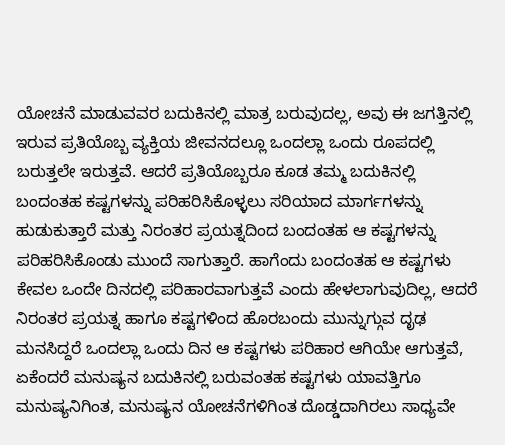ಯೋಚನೆ ಮಾಡುವವರ ಬದುಕಿನಲ್ಲಿ ಮಾತ್ರ ಬರುವುದಲ್ಲ, ಅವು ಈ ಜಗತ್ತಿನಲ್ಲಿ ಇರುವ ಪ್ರತಿಯೊಬ್ಬ ವ್ಯಕ್ತಿಯ ಜೀವನದಲ್ಲೂ ಒಂದಲ್ಲಾ ಒಂದು ರೂಪದಲ್ಲಿ ಬರುತ್ತಲೇ ಇರುತ್ತವೆ. ಆದರೆ ಪ್ರತಿಯೊಬ್ಬರೂ ಕೂಡ ತಮ್ಮ ಬದುಕಿನಲ್ಲಿ ಬಂದಂತಹ ಕಷ್ಟಗಳನ್ನು ಪರಿಹರಿಸಿಕೊಳ್ಳಲು ಸರಿಯಾದ ಮಾರ್ಗಗಳನ್ನು ಹುಡುಕುತ್ತಾರೆ ಮತ್ತು ನಿರಂತರ ಪ್ರಯತ್ನದಿಂದ ಬಂದಂತಹ ಆ ಕಷ್ಟಗಳನ್ನು ಪರಿಹರಿಸಿಕೊಂಡು ಮುಂದೆ ಸಾಗುತ್ತಾರೆ. ಹಾಗೆಂದು ಬಂದಂತಹ ಆ ಕಷ್ಟಗಳು ಕೇವಲ ಒಂದೇ ದಿನದಲ್ಲಿ ಪರಿಹಾರವಾಗುತ್ತವೆ ಎಂದು ಹೇಳಲಾಗುವುದಿಲ್ಲ, ಆದರೆ ನಿರಂತರ ಪ್ರಯತ್ನ ಹಾಗೂ ಕಷ್ಟಗಳಿಂದ ಹೊರಬಂದು ಮುನ್ನುಗ್ಗುವ ದೃಢ ಮನಸಿದ್ದರೆ ಒಂದಲ್ಲಾ ಒಂದು ದಿನ ಆ ಕಷ್ಟಗಳು ಪರಿಹಾರ ಆಗಿಯೇ ಆಗುತ್ತವೆ, ಏಕೆಂದರೆ ಮನುಷ್ಯನ ಬದುಕಿನಲ್ಲಿ ಬರುವಂತಹ ಕಷ್ಟಗಳು ಯಾವತ್ತಿಗೂ ಮನುಷ್ಯನಿಗಿಂತ, ಮನುಷ್ಯನ ಯೋಚನೆಗಳಿಗಿಂತ ದೊಡ್ಡದಾಗಿರಲು ಸಾಧ್ಯವೇ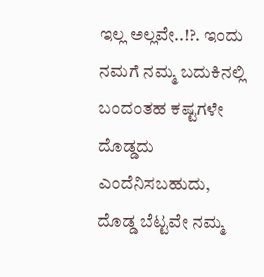ಇಲ್ಲ ಅಲ್ಲವೇ..!?. ಇಂದು ನಮಗೆ ನಮ್ಮ ಬದುಕಿನಲ್ಲಿ ಬಂದಂತಹ ಕಷ್ಟಗಳೇ ದೊಡ್ಡದು ಎಂದೆನಿಸಬಹುದು, ದೊಡ್ಡ ಬೆಟ್ಟವೇ ನಮ್ಮ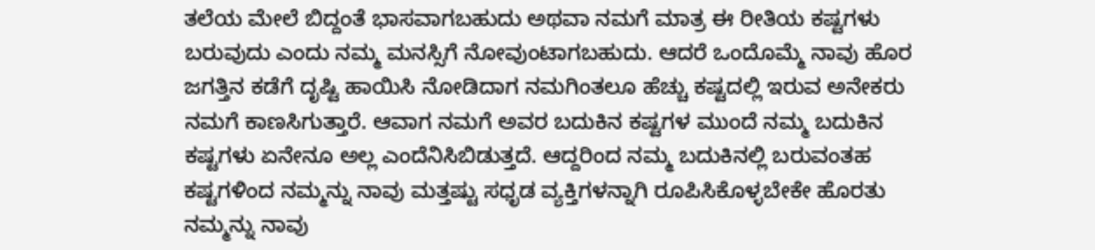ತಲೆಯ ಮೇಲೆ ಬಿದ್ದಂತೆ ಭಾಸವಾಗಬಹುದು ಅಥವಾ ನಮಗೆ ಮಾತ್ರ ಈ ರೀತಿಯ ಕಷ್ಟಗಳು ಬರುವುದು ಎಂದು ನಮ್ಮ ಮನಸ್ಸಿಗೆ ನೋವುಂಟಾಗಬಹುದು. ಆದರೆ ಒಂದೊಮ್ಮೆ ನಾವು ಹೊರ ಜಗತ್ತಿನ ಕಡೆಗೆ ದೃಷ್ಟಿ ಹಾಯಿಸಿ ನೋಡಿದಾಗ ನಮಗಿಂತಲೂ ಹೆಚ್ಚು ಕಷ್ಟದಲ್ಲಿ ಇರುವ ಅನೇಕರು ನಮಗೆ ಕಾಣಸಿಗುತ್ತಾರೆ. ಆವಾಗ ನಮಗೆ ಅವರ ಬದುಕಿನ ಕಷ್ಟಗಳ ಮುಂದೆ ನಮ್ಮ ಬದುಕಿನ ಕಷ್ಟಗಳು ಏನೇನೂ ಅಲ್ಲ ಎಂದೆನಿಸಿಬಿಡುತ್ತದೆ. ಆದ್ದರಿಂದ ನಮ್ಮ ಬದುಕಿನಲ್ಲಿ ಬರುವಂತಹ ಕಷ್ಟಗಳಿಂದ ನಮ್ಮನ್ನು ನಾವು ಮತ್ತಷ್ಟು ಸಧೃಡ ವ್ಯಕ್ತಿಗಳನ್ನಾಗಿ ರೂಪಿಸಿಕೊಳ್ಳಬೇಕೇ ಹೊರತು ನಮ್ಮನ್ನು ನಾವು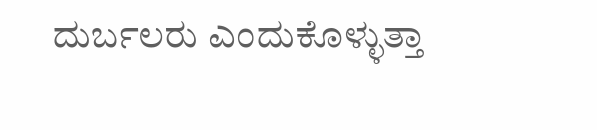ದುರ್ಬಲರು ಎಂದುಕೊಳ್ಳುತ್ತಾ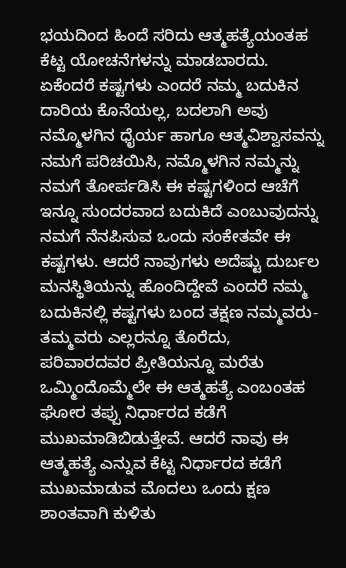ಭಯದಿಂದ ಹಿಂದೆ ಸರಿದು ಆತ್ಮಹತ್ಯೆಯಂತಹ ಕೆಟ್ಟ ಯೋಚನೆಗಳನ್ನು ಮಾಡಬಾರದು. ಏಕೆಂದರೆ ಕಷ್ಟಗಳು ಎಂದರೆ ನಮ್ಮ ಬದುಕಿನ ದಾರಿಯ ಕೊನೆಯಲ್ಲ, ಬದಲಾಗಿ ಅವು ನಮ್ಮೊಳಗಿನ ಧೈರ್ಯ ಹಾಗೂ ಆತ್ಮವಿಶ್ವಾಸವನ್ನು ನಮಗೆ ಪರಿಚಯಿಸಿ, ನಮ್ಮೊಳಗಿನ ನಮ್ಮನ್ನು ನಮಗೆ ತೋರ್ಪಡಿಸಿ ಈ ಕಷ್ಟಗಳಿಂದ ಆಚೆಗೆ ಇನ್ನೂ ಸುಂದರವಾದ ಬದುಕಿದೆ ಎಂಬುವುದನ್ನು ನಮಗೆ ನೆನಪಿಸುವ ಒಂದು ಸಂಕೇತವೇ ಈ ಕಷ್ಟಗಳು. ಆದರೆ ನಾವುಗಳು ಅದೆಷ್ಟು ದುರ್ಬಲ ಮನಸ್ಥಿತಿಯನ್ನು ಹೊಂದಿದ್ದೇವೆ ಎಂದರೆ ನಮ್ಮ ಬದುಕಿನಲ್ಲಿ ಕಷ್ಟಗಳು ಬಂದ ತಕ್ಷಣ ನಮ್ಮವರು-ತಮ್ಮವರು ಎಲ್ಲರನ್ನೂ ತೊರೆದು, ಪರಿವಾರದವರ ಪ್ರೀತಿಯನ್ನೂ ಮರೆತು ಒಮ್ಮಿಂದೊಮ್ಮೆಲೇ ಈ ಆತ್ಮಹತ್ಯೆ ಎಂಬಂತಹ ಘೋರ ತಪ್ಪು ನಿರ್ಧಾರದ ಕಡೆಗೆ ಮುಖಮಾಡಿಬಿಡುತ್ತೇವೆ. ಆದರೆ ನಾವು ಈ ಆತ್ಮಹತ್ಯೆ ಎನ್ನುವ ಕೆಟ್ಟ ನಿರ್ಧಾರದ ಕಡೆಗೆ ಮುಖಮಾಡುವ ಮೊದಲು ಒಂದು ಕ್ಷಣ ಶಾಂತವಾಗಿ ಕುಳಿತು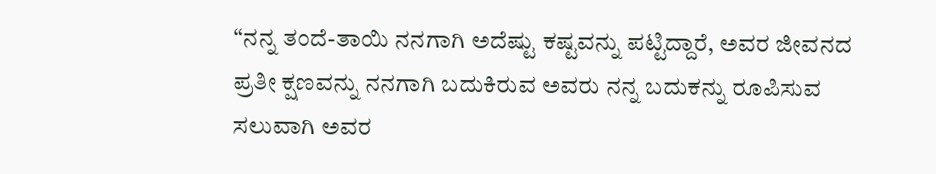“ನನ್ನ ತಂದೆ-ತಾಯಿ ನನಗಾಗಿ ಅದೆಷ್ಟು ಕಷ್ಟವನ್ನು ಪಟ್ಟಿದ್ದಾರೆ, ಅವರ ಜೀವನದ ಪ್ರತೀ ಕ್ಷಣವನ್ನು ನನಗಾಗಿ ಬದುಕಿರುವ ಅವರು ನನ್ನ ಬದುಕನ್ನು ರೂಪಿಸುವ ಸಲುವಾಗಿ ಅವರ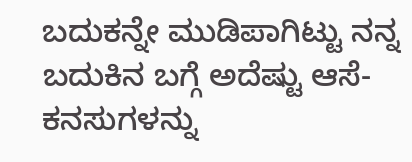ಬದುಕನ್ನೇ ಮುಡಿಪಾಗಿಟ್ಟು ನನ್ನ ಬದುಕಿನ ಬಗ್ಗೆ ಅದೆಷ್ಟು ಆಸೆ-ಕನಸುಗಳನ್ನು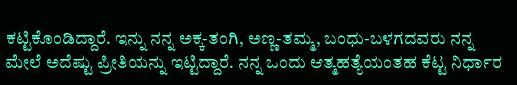ಕಟ್ಟಿಕೊಂಡಿದ್ದಾರೆ. ಇನ್ನು ನನ್ನ ಅಕ್ಕ-ತಂಗಿ, ಅಣ್ಣ-ತಮ್ಮ, ಬಂಧು-ಬಳಗದವರು ನನ್ನ ಮೇಲೆ ಅದೆಷ್ಟು ಪ್ರೀತಿಯನ್ನು ಇಟ್ಟಿದ್ದಾರೆ. ನನ್ನ ಒಂದು ಆತ್ಮಹತ್ಯೆಯಂತಹ ಕೆಟ್ಟ ನಿರ್ಧಾರ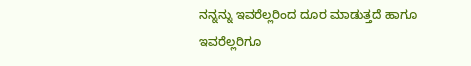ನನ್ನನ್ನು ಇವರೆಲ್ಲರಿಂದ ದೂರ ಮಾಡುತ್ತದೆ ಹಾಗೂ ಇವರೆಲ್ಲರಿಗೂ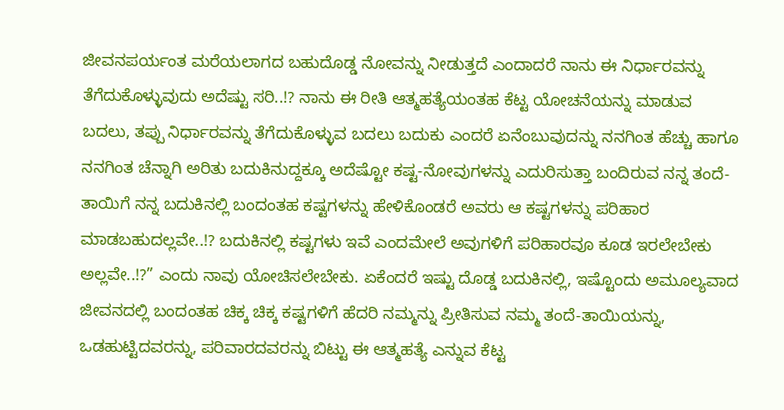ಜೀವನಪರ್ಯಂತ ಮರೆಯಲಾಗದ ಬಹುದೊಡ್ಡ ನೋವನ್ನು ನೀಡುತ್ತದೆ ಎಂದಾದರೆ ನಾನು ಈ ನಿರ್ಧಾರವನ್ನು ತೆಗೆದುಕೊಳ್ಳುವುದು ಅದೆಷ್ಟು ಸರಿ..!? ನಾನು ಈ ರೀತಿ ಆತ್ಮಹತ್ಯೆಯಂತಹ ಕೆಟ್ಟ ಯೋಚನೆಯನ್ನು ಮಾಡುವ ಬದಲು, ತಪ್ಪು ನಿರ್ಧಾರವನ್ನು ತೆಗೆದುಕೊಳ್ಳುವ ಬದಲು ಬದುಕು ಎಂದರೆ ಏನೆಂಬುವುದನ್ನು ನನಗಿಂತ ಹೆಚ್ಚು ಹಾಗೂ ನನಗಿಂತ ಚೆನ್ನಾಗಿ ಅರಿತು ಬದುಕಿನುದ್ದಕ್ಕೂ ಅದೆಷ್ಟೋ ಕಷ್ಟ-ನೋವುಗಳನ್ನು ಎದುರಿಸುತ್ತಾ ಬಂದಿರುವ ನನ್ನ ತಂದೆ-ತಾಯಿಗೆ ನನ್ನ ಬದುಕಿನಲ್ಲಿ ಬಂದಂತಹ ಕಷ್ಟಗಳನ್ನು ಹೇಳಿಕೊಂಡರೆ ಅವರು ಆ ಕಷ್ಟಗಳನ್ನು ಪರಿಹಾರ ಮಾಡಬಹುದಲ್ಲವೇ..!? ಬದುಕಿನಲ್ಲಿ ಕಷ್ಟಗಳು ಇವೆ ಎಂದಮೇಲೆ ಅವುಗಳಿಗೆ ಪರಿಹಾರವೂ ಕೂಡ ಇರಲೇಬೇಕು ಅಲ್ಲವೇ..!?” ಎಂದು ನಾವು ಯೋಚಿಸಲೇಬೇಕು. ಏಕೆಂದರೆ ಇಷ್ಟು ದೊಡ್ಡ ಬದುಕಿನಲ್ಲಿ, ಇಷ್ಟೊಂದು ಅಮೂಲ್ಯವಾದ ಜೀವನದಲ್ಲಿ ಬಂದಂತಹ ಚಿಕ್ಕ ಚಿಕ್ಕ ಕಷ್ಟಗಳಿಗೆ ಹೆದರಿ ನಮ್ಮನ್ನು ಪ್ರೀತಿಸುವ ನಮ್ಮ ತಂದೆ-ತಾಯಿಯನ್ನು, ಒಡಹುಟ್ಟಿದವರನ್ನು, ಪರಿವಾರದವರನ್ನು ಬಿಟ್ಟು ಈ ಆತ್ಮಹತ್ಯೆ ಎನ್ನುವ ಕೆಟ್ಟ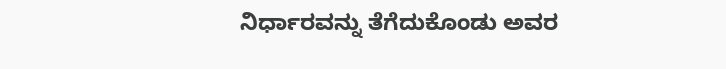ನಿರ್ಧಾರವನ್ನು ತೆಗೆದುಕೊಂಡು ಅವರ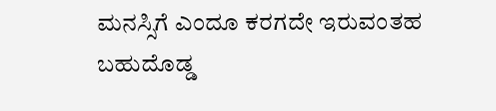ಮನಸ್ಸಿಗೆ ಎಂದೂ ಕರಗದೇ ಇರುವಂತಹ ಬಹುದೊಡ್ಡ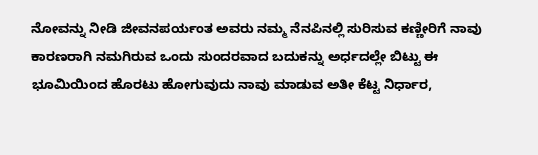ನೋವನ್ನು ನೀಡಿ ಜೀವನಪರ್ಯಂತ ಅವರು ನಮ್ಮ ನೆನಪಿನಲ್ಲಿ ಸುರಿಸುವ ಕಣ್ಣೀರಿಗೆ ನಾವು ಕಾರಣರಾಗಿ ನಮಗಿರುವ ಒಂದು ಸುಂದರವಾದ ಬದುಕನ್ನು ಅರ್ಧದಲ್ಲೇ ಬಿಟ್ಟು ಈ ಭೂಮಿಯಿಂದ ಹೊರಟು ಹೋಗುವುದು ನಾವು ಮಾಡುವ ಅತೀ ಕೆಟ್ಟ ನಿರ್ಧಾರ,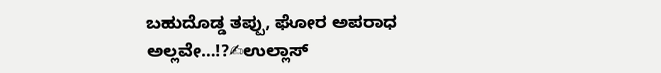ಬಹುದೊಡ್ಡ ತಪ್ಪು, ಘೋರ ಅಪರಾಧ ಅಲ್ಲವೇ…!?✍ಉಲ್ಲಾಸ್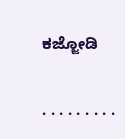ಕಜ್ಜೋಡಿ

. . . . . . . . .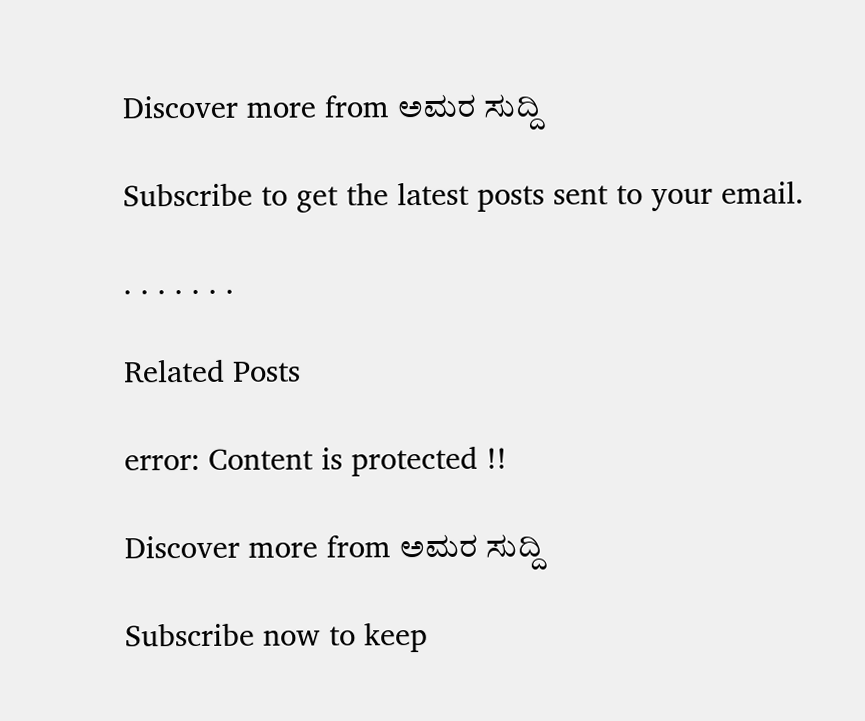Discover more from ಅಮರ ಸುದ್ದಿ

Subscribe to get the latest posts sent to your email.

. . . . . . .

Related Posts

error: Content is protected !!

Discover more from ಅಮರ ಸುದ್ದಿ

Subscribe now to keep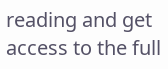reading and get access to the full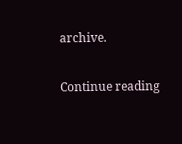archive.

Continue reading